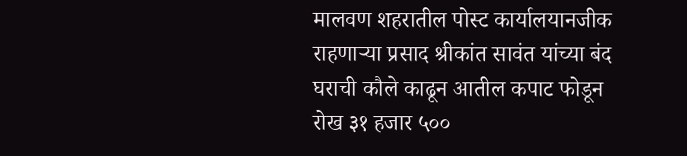मालवण शहरातील पोस्ट कार्यालयानजीक राहणाऱ्या प्रसाद श्रीकांत सावंत यांच्या बंद घराची कौले काढून आतील कपाट फोडून रोख ३१ हजार ५००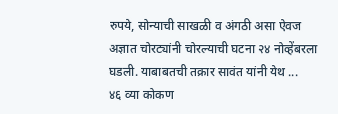रुपये, सोन्याची साखळी व अंगठी असा ऐवज अज्ञात चोरट्यांनी चोरल्याची घटना २४ नोव्हेंबरला घडली. याबाबतची तक्रार सावंत यांनी येथ ...
४६ व्या कोकण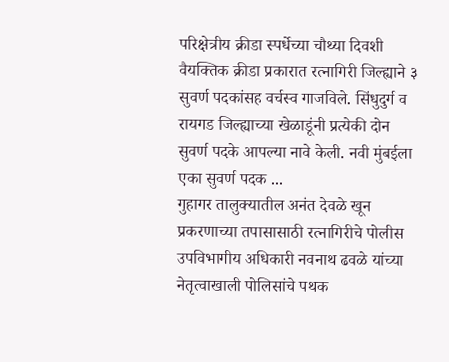परिक्षेत्रीय क्रीडा स्पर्धेच्या चौथ्या दिवशी वैयक्तिक क्रीडा प्रकारात रत्नागिरी जिल्ह्याने ३ सुवर्ण पदकांसह वर्चस्व गाजविले. सिंधुदुर्ग व रायगड जिल्ह्याच्या खेळाडूंनी प्रत्येकी दोन सुवर्ण पदके आपल्या नावे केली. नवी मुंबईला एका सुवर्ण पदक ...
गुहागर तालुक्यातील अनंत देवळे खून प्रकरणाच्या तपासासाठी रत्नागिरीचे पोलीस उपविभागीय अधिकारी नवनाथ ढवळे यांच्या नेतृत्वाखाली पोलिसांचे पथक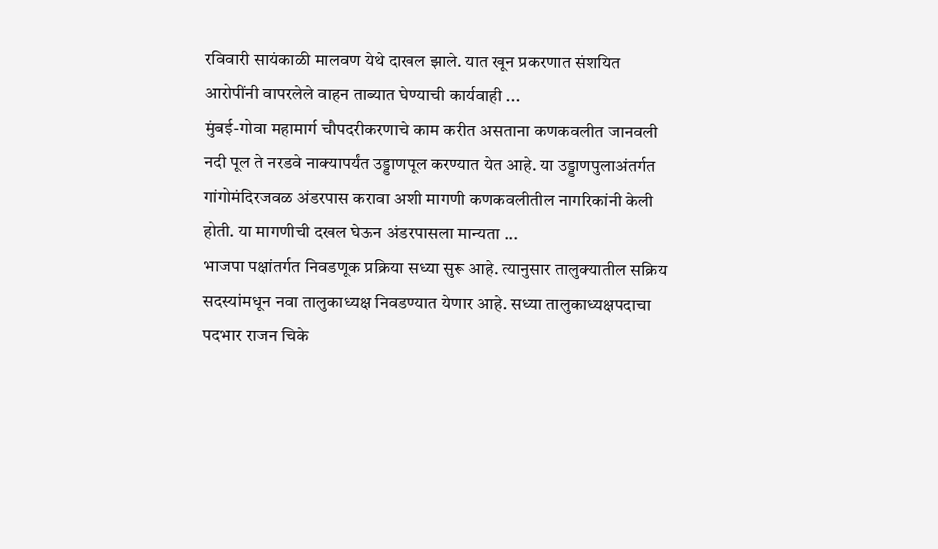रविवारी सायंकाळी मालवण येथे दाखल झाले. यात खून प्रकरणात संशयित आरोपींनी वापरलेले वाहन ताब्यात घेण्याची कार्यवाही ...
मुंबई-गोवा महामार्ग चौपदरीकरणाचे काम करीत असताना कणकवलीत जानवली नदी पूल ते नरडवे नाक्यापर्यंत उड्डाणपूल करण्यात येत आहे. या उड्डाणपुलाअंतर्गत गांगोमंदिरजवळ अंडरपास करावा अशी मागणी कणकवलीतील नागरिकांनी केली होती. या मागणीची दखल घेऊन अंडरपासला मान्यता ...
भाजपा पक्षांतर्गत निवडणूक प्रक्रिया सध्या सुरू आहे. त्यानुसार तालुक्यातील सक्रिय सदस्यांमधून नवा तालुकाध्यक्ष निवडण्यात येणार आहे. सध्या तालुकाध्यक्षपदाचा पदभार राजन चिके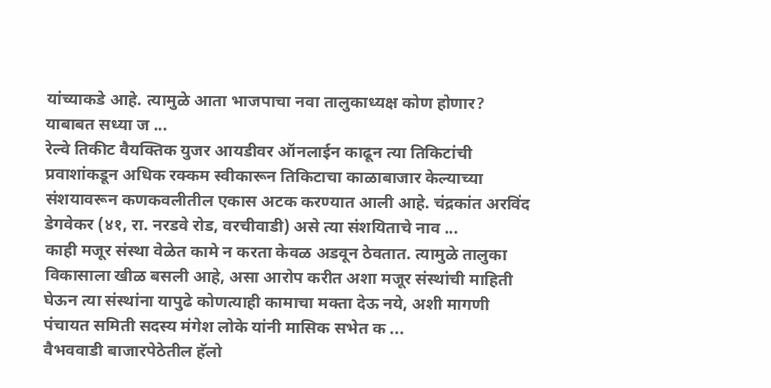यांच्याकडे आहे. त्यामुळे आता भाजपाचा नवा तालुकाध्यक्ष कोण होणार? याबाबत सध्या ज ...
रेल्वे तिकीट वैयक्तिक युजर आयडीवर ऑनलाईन काढून त्या तिकिटांची प्रवाशांकडून अधिक रक्कम स्वीकारून तिकिटाचा काळाबाजार केल्याच्या संशयावरून कणकवलीतील एकास अटक करण्यात आली आहे. चंद्रकांत अरविंद डेगवेकर (४१, रा. नरडवे रोड, वरचीवाडी) असे त्या संशयिताचे नाव ...
काही मजूर संस्था वेळेत कामे न करता केवळ अडवून ठेवतात. त्यामुळे तालुका विकासाला खीळ बसली आहे, असा आरोप करीत अशा मजूर संस्थांची माहिती घेऊन त्या संस्थांना यापुढे कोणत्याही कामाचा मक्ता देऊ नये, अशी मागणी पंचायत समिती सदस्य मंगेश लोके यांनी मासिक सभेत क ...
वैभववाडी बाजारपेठेतील हॅलो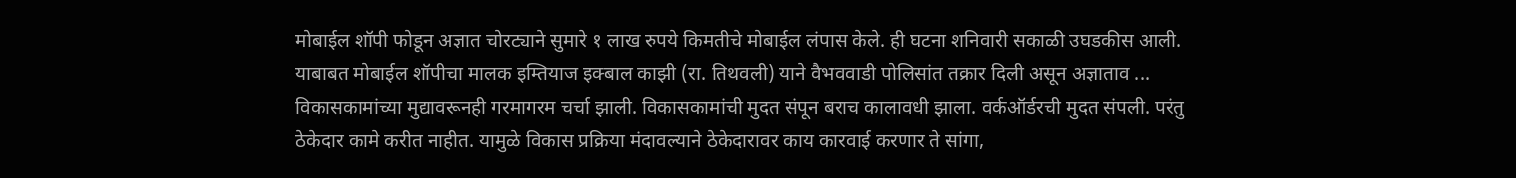मोबाईल शॉपी फोडून अज्ञात चोरट्याने सुमारे १ लाख रुपये किमतीचे मोबाईल लंपास केले. ही घटना शनिवारी सकाळी उघडकीस आली. याबाबत मोबाईल शॉपीचा मालक इम्तियाज इक्बाल काझी (रा. तिथवली) याने वैभववाडी पोलिसांत तक्रार दिली असून अज्ञाताव ...
विकासकामांच्या मुद्यावरूनही गरमागरम चर्चा झाली. विकासकामांची मुदत संपून बराच कालावधी झाला. वर्कऑर्डरची मुदत संपली. परंतु ठेकेदार कामे करीत नाहीत. यामुळे विकास प्रक्रिया मंदावल्याने ठेकेदारावर काय कारवाई करणार ते सांगा,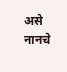असे नानचे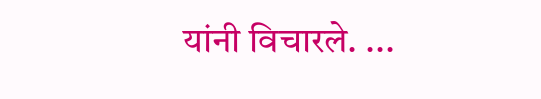यांनी विचारले. ...